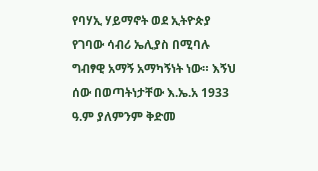የባሃኢ ሃይማኖት ወደ ኢትዮጵያ የገባው ሳብሪ ኤሊያስ በሚባሉ ግብፃዊ አማኝ አማካኝነት ነው። እኝህ ሰው በወጣትነታቸው እ.ኤ.አ 1933 ዓ.ም ያለምንም ቅድመ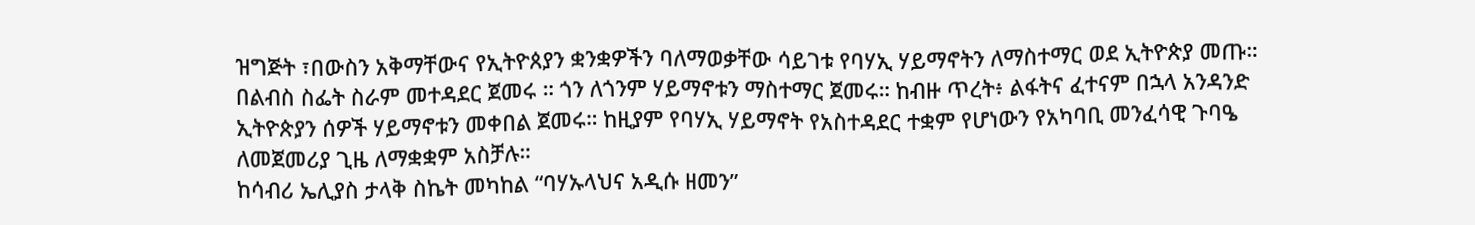ዝግጅት ፣በውስን አቅማቸውና የኢትዮጰያን ቋንቋዎችን ባለማወቃቸው ሳይገቱ የባሃኢ ሃይማኖትን ለማስተማር ወደ ኢትዮጵያ መጡ።
በልብስ ስፌት ስራም መተዳደር ጀመሩ ። ጎን ለጎንም ሃይማኖቱን ማስተማር ጀመሩ። ከብዙ ጥረት፥ ልፋትና ፈተናም በኋላ አንዳንድ ኢትዮጵያን ሰዎች ሃይማኖቱን መቀበል ጀመሩ። ከዚያም የባሃኢ ሃይማኖት የአስተዳደር ተቋም የሆነውን የአካባቢ መንፈሳዊ ጉባዔ ለመጀመሪያ ጊዜ ለማቋቋም አስቻሉ።
ከሳብሪ ኤሊያስ ታላቅ ስኬት መካከል “ባሃኡላህና አዲሱ ዘመን”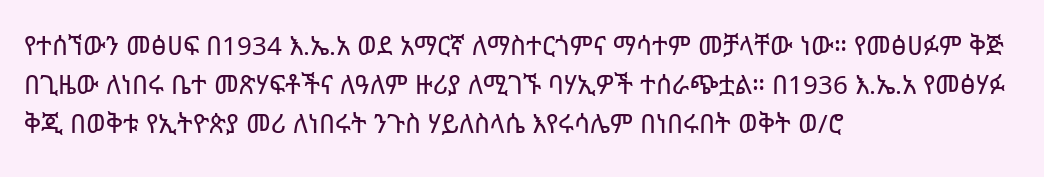የተሰኘውን መፅሀፍ በ1934 እ.ኤ.አ ወደ አማርኛ ለማስተርጎምና ማሳተም መቻላቸው ነው። የመፅሀፉም ቅጅ በጊዜው ለነበሩ ቤተ መጽሃፍቶችና ለዓለም ዙሪያ ለሚገኙ ባሃኢዎች ተሰራጭቷል። በ1936 እ.ኤ.አ የመፅሃፉ ቅጂ በወቅቱ የኢትዮጵያ መሪ ለነበሩት ንጉስ ሃይለስላሴ እየሩሳሌም በነበሩበት ወቅት ወ/ሮ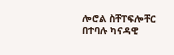ሎሮል ስቸፐፍሎቸር በተባሉ ካናዳዊ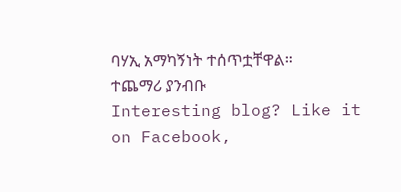ባሃኢ አማካኝነት ተሰጥቷቸዋል። ተጨማሪ ያንብቡ
Interesting blog? Like it on Facebook,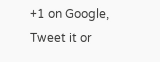+1 on Google, Tweet it or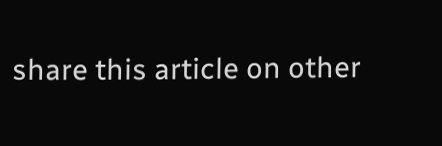share this article on other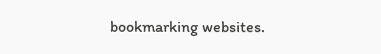bookmarking websites.